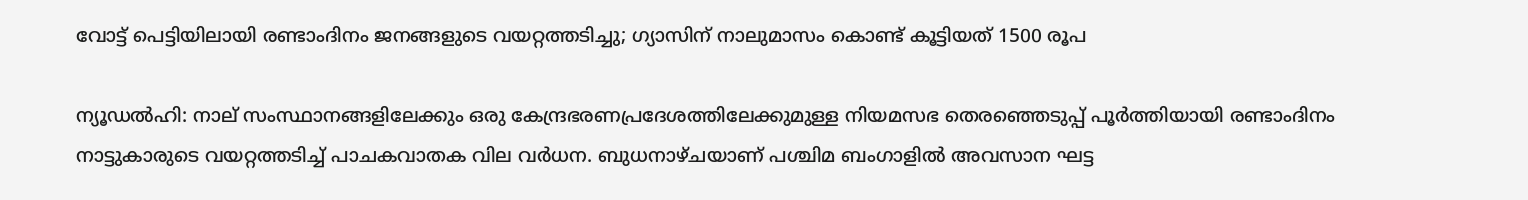വോട്ട് പെട്ടിയിലായി രണ്ടാംദിനം ജനങ്ങളുടെ വയറ്റത്തടിച്ചു; ഗ്യാസിന് നാലുമാസം കൊണ്ട് കൂട്ടിയത് 1500 രൂപ

ന്യൂഡൽഹി: നാല് സംസ്ഥാനങ്ങളിലേക്കും ഒരു കേന്ദ്രഭരണപ്രദേശത്തിലേക്കുമുള്ള നിയമസഭ തെരഞ്ഞെടുപ്പ് പൂർത്തിയായി രണ്ടാംദിനം നാട്ടുകാരുടെ വയറ്റത്തടിച്ച് പാചകവാതക വില വർധന. ബുധനാഴ്ചയാണ് പശ്ചിമ ബംഗാളിൽ അവസാന ഘട്ട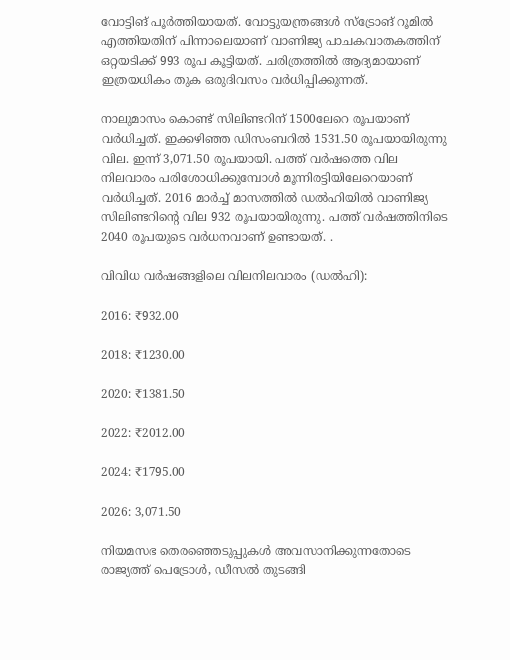വോട്ടിങ് പൂർത്തിയായത്. വോട്ടുയന്ത്രങ്ങൾ സ്ട്രോങ് റൂമിൽ എത്തിയതിന് പിന്നാലെയാണ് വാണിജ്യ പാചകവാതകത്തിന് ഒറ്റയടിക്ക് 993 രൂപ കൂട്ടിയത്. ചരിത്രത്തിൽ ആദ്യമായാണ് ഇത്രയധികം തുക ഒരുദിവസം വർധിപ്പിക്കുന്നത്.

നാലുമാസം കൊണ്ട് സിലിണ്ടറിന് 1500ലേറെ രൂപയാണ് വർധിച്ചത്. ഇക്കഴിഞ്ഞ ഡിസംബറിൽ 1531.50 രൂപയായിരുന്നു വില. ഇന്ന് 3,071.50 രൂപയായി. പത്ത് വർഷത്തെ വില നിലവാരം പരിശോധിക്കുമ്പോൾ മൂന്നിരട്ടിയിലേറെയാണ് വർധിച്ചത്. 2016 മാർച്ച് മാസത്തിൽ ഡൽഹിയിൽ വാണിജ്യ സിലിണ്ടറിന്റെ വില 932 രൂപയായിരുന്നു. പത്ത് വർഷത്തിനിടെ 2040 രൂപയുടെ വർധനവാണ് ഉണ്ടായത്. .

വിവിധ വർഷങ്ങളിലെ വിലനിലവാരം (ഡൽഹി):

2016: ₹932.00

2018: ₹1230.00

2020: ₹1381.50

2022: ₹2012.00

2024: ₹1795.00

2026: 3,071.50

നിയമസഭ തെരഞ്ഞെടുപ്പുകൾ അവസാനിക്കുന്നതോടെ രാജ്യത്ത് പെട്രോൾ, ഡീസൽ തുടങ്ങി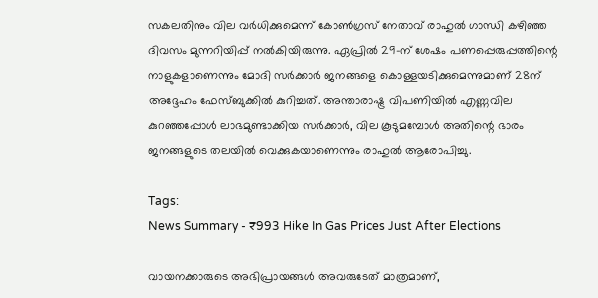സകലതിനും വില വർധിക്കുമെന്ന് കോൺഗ്രസ് നേതാവ് രാഹുൽ ഗാന്ധി കഴിഞ്ഞ ദിവസം മുന്നറിയിപ്പ് നൽകിയിരുന്നു. ഏപ്രിൽ 29-ന് ശേഷം പണപ്പെരുപ്പത്തിന്റെ നാളുകളാണെന്നും മോദി സർക്കാർ ജനങ്ങളെ കൊള്ളയടിക്കുമെന്നുമാണ് 28ന് അദ്ദേഹം ഫേസ്ബുക്കിൽ കുറിച്ചത്. അന്താരാഷ്ട്ര വിപണിയിൽ എണ്ണവില കുറഞ്ഞപ്പോൾ ലാഭമുണ്ടാക്കിയ സർക്കാർ, വില കൂടുമമ്പോൾ അതിന്റെ ഭാരം ജനങ്ങളുടെ തലയിൽ വെക്കുകയാണെന്നും രാഹുൽ ആരോപിച്ചു.

Tags:
News Summary - ₹993 Hike In Gas Prices Just After Elections

വായനക്കാരുടെ അഭിപ്രായങ്ങള്‍ അവരുടേത് മാത്രമാണ്,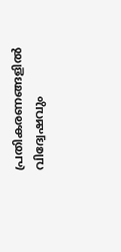പ്രതികരണങ്ങളിൽ വിദ്വേഷവും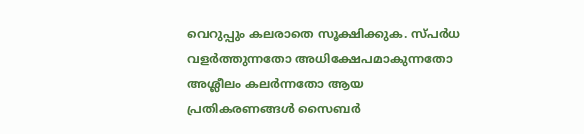വെറുപ്പും കലരാതെ സൂക്ഷിക്കുക. സ്പർധ വളർത്തുന്നതോ അധിക്ഷേപമാകുന്നതോ അശ്ലീലം കലർന്നതോ ആയ പ്രതികരണങ്ങൾ സൈബർ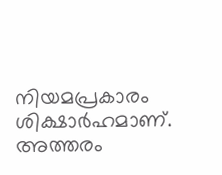നിയമപ്രകാരം ശിക്ഷാർഹമാണ്. അത്തരം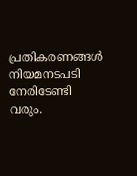പ്രതികരണങ്ങൾ നിയമനടപടി നേരിടേണ്ടി വരും.